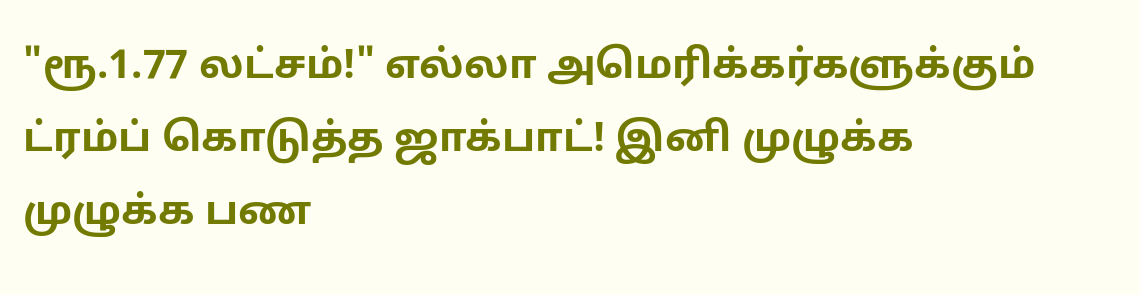"ரூ.1.77 லட்சம்!" எல்லா அமெரிக்கர்களுக்கும் ட்ரம்ப் கொடுத்த ஜாக்பாட்! இனி முழுக்க முழுக்க பண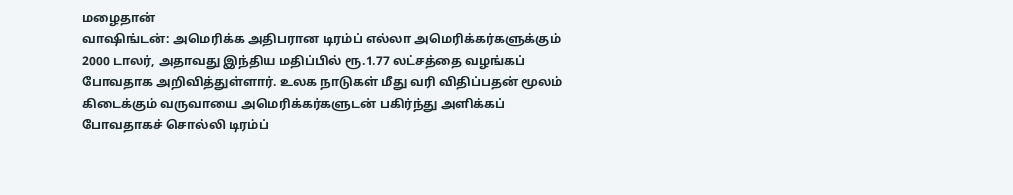மழைதான்
வாஷிங்டன்: அமெரிக்க அதிபரான டிரம்ப் எல்லா அமெரிக்கர்களுக்கும் 2000 டாலர், அதாவது இந்திய மதிப்பில் ரூ.1.77 லட்சத்தை வழங்கப் போவதாக அறிவித்துள்ளார். உலக நாடுகள் மீது வரி விதிப்பதன் மூலம் கிடைக்கும் வருவாயை அமெரிக்கர்களுடன் பகிர்ந்து அளிக்கப் போவதாகச் சொல்லி டிரம்ப்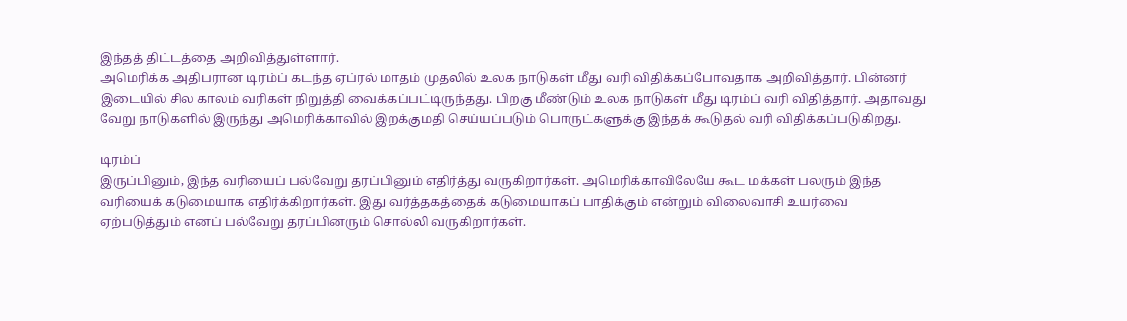இந்தத் திட்டத்தை அறிவித்துள்ளார்.
அமெரிக்க அதிபரான டிரம்ப் கடந்த ஏப்ரல் மாதம் முதலில் உலக நாடுகள் மீது வரி விதிக்கப்போவதாக அறிவித்தார். பின்னர் இடையில் சில காலம் வரிகள் நிறுத்தி வைக்கப்பட்டிருந்தது. பிறகு மீண்டும் உலக நாடுகள் மீது டிரம்ப் வரி விதித்தார். அதாவது வேறு நாடுகளில் இருந்து அமெரிக்காவில் இறக்குமதி செய்யப்படும் பொருட்களுக்கு இந்தக் கூடுதல் வரி விதிக்கப்படுகிறது.

டிரம்ப்
இருப்பினும், இந்த வரியைப் பல்வேறு தரப்பினும் எதிர்த்து வருகிறார்கள். அமெரிக்காவிலேயே கூட மக்கள் பலரும் இந்த வரியைக் கடுமையாக எதிர்க்கிறார்கள். இது வர்த்தகத்தைக் கடுமையாகப் பாதிக்கும் என்றும் விலைவாசி உயர்வை ஏற்படுத்தும் எனப் பல்வேறு தரப்பினரும் சொல்லி வருகிறார்கள்.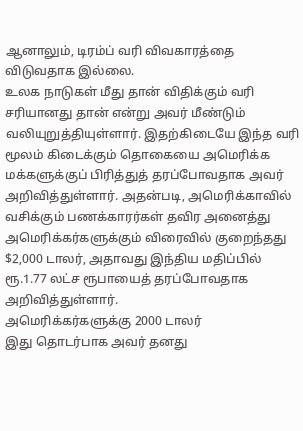ஆனாலும், டிரம்ப் வரி விவகாரத்தை விடுவதாக இல்லை.
உலக நாடுகள் மீது தான் விதிக்கும் வரி சரியானது தான் என்று அவர் மீண்டும் வலியுறுத்தியுள்ளார். இதற்கிடையே இந்த வரி மூலம் கிடைக்கும் தொகையை அமெரிக்க மக்களுக்குப் பிரித்துத் தரப்போவதாக அவர் அறிவித்துள்ளார். அதன்படி, அமெரிக்காவில் வசிக்கும் பணக்காரர்கள் தவிர அனைத்து அமெரிக்கர்களுக்கும் விரைவில் குறைந்தது $2,000 டாலர், அதாவது இந்திய மதிப்பில் ரூ.1.77 லட்ச ரூபாயைத் தரப்போவதாக அறிவித்துள்ளார்.
அமெரிக்கர்களுக்கு 2000 டாலர்
இது தொடர்பாக அவர் தனது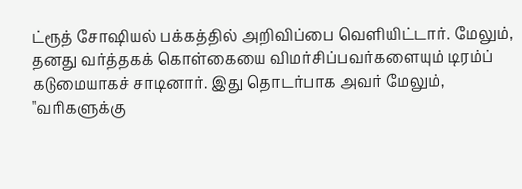ட்ரூத் சோஷியல் பக்கத்தில் அறிவிப்பை வெளியிட்டார். மேலும், தனது வர்த்தகக் கொள்கையை விமர்சிப்பவர்களையும் டிரம்ப் கடுமையாகச் சாடினார். இது தொடர்பாக அவர் மேலும், "வரிகளுக்கு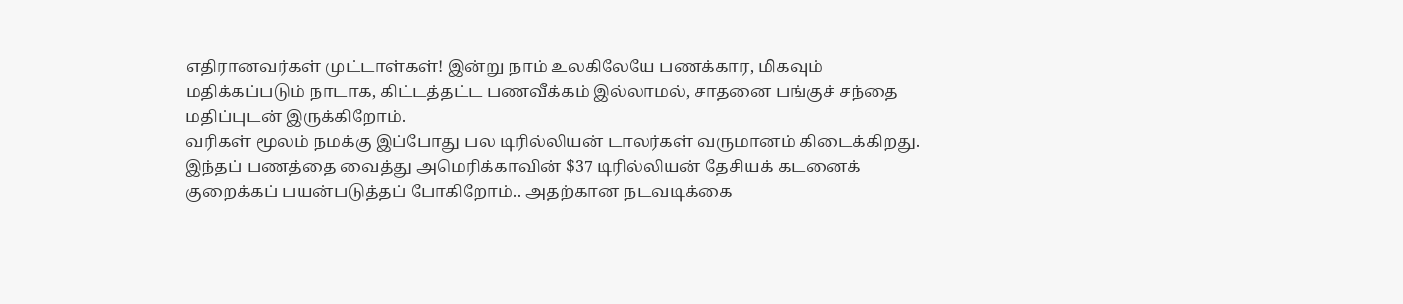எதிரானவர்கள் முட்டாள்கள்! இன்று நாம் உலகிலேயே பணக்கார, மிகவும் மதிக்கப்படும் நாடாக, கிட்டத்தட்ட பணவீக்கம் இல்லாமல், சாதனை பங்குச் சந்தை மதிப்புடன் இருக்கிறோம்.
வரிகள் மூலம் நமக்கு இப்போது பல டிரில்லியன் டாலர்கள் வருமானம் கிடைக்கிறது. இந்தப் பணத்தை வைத்து அமெரிக்காவின் $37 டிரில்லியன் தேசியக் கடனைக் குறைக்கப் பயன்படுத்தப் போகிறோம்.. அதற்கான நடவடிக்கை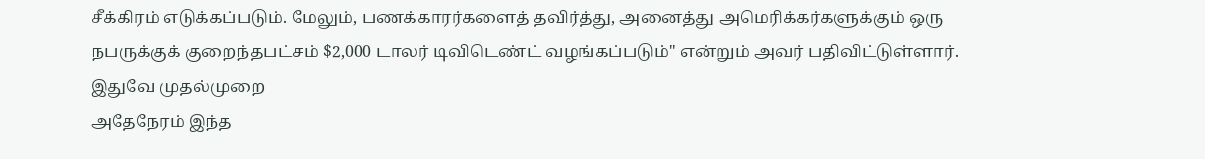சீக்கிரம் எடுக்கப்படும். மேலும், பணக்காரர்களைத் தவிர்த்து, அனைத்து அமெரிக்கர்களுக்கும் ஒரு நபருக்குக் குறைந்தபட்சம் $2,000 டாலர் டிவிடெண்ட் வழங்கப்படும்" என்றும் அவர் பதிவிட்டுள்ளார்.
இதுவே முதல்முறை
அதேநேரம் இந்த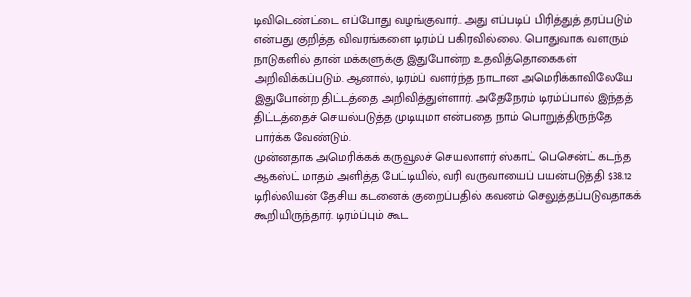டிவிடெண்ட்டை எப்போது வழங்குவார்.. அது எப்படிப் பிரித்துத் தரப்படும் என்பது குறித்த விவரங்களை டிரம்ப் பகிரவில்லை. பொதுவாக வளரும் நாடுகளில் தான் மக்களுக்கு இதுபோன்ற உதவித்தொகைகள் அறிவிக்கப்படும். ஆனால், டிரம்ப் வளர்ந்த நாடான அமெரிக்காவிலேயே இதுபோன்ற திட்டத்தை அறிவித்துள்ளார். அதேநேரம் டிரம்ப்பால் இந்தத் திட்டத்தைச் செயல்படுத்த முடியுமா என்பதை நாம் பொறுத்திருந்தே பார்க்க வேண்டும்.
முன்னதாக அமெரிக்கக் கருவூலச் செயலாளர் ஸ்காட் பெசென்ட் கடந்த ஆகஸ்ட் மாதம் அளித்த பேட்டியில், வரி வருவாயைப் பயன்படுத்தி $38.12 டிரில்லியன் தேசிய கடனைக் குறைப்பதில் கவனம் செலுத்தப்படுவதாகக் கூறியிருந்தார். டிரம்ப்பும் கூட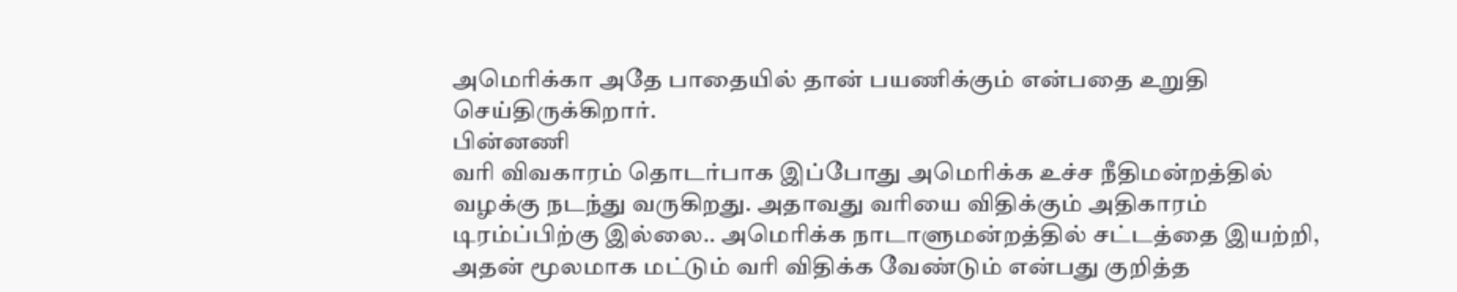அமெரிக்கா அதே பாதையில் தான் பயணிக்கும் என்பதை உறுதி செய்திருக்கிறார்.
பின்னணி
வரி விவகாரம் தொடர்பாக இப்போது அமெரிக்க உச்ச நீதிமன்றத்தில் வழக்கு நடந்து வருகிறது. அதாவது வரியை விதிக்கும் அதிகாரம் டிரம்ப்பிற்கு இல்லை.. அமெரிக்க நாடாளுமன்றத்தில் சட்டத்தை இயற்றி, அதன் மூலமாக மட்டும் வரி விதிக்க வேண்டும் என்பது குறித்த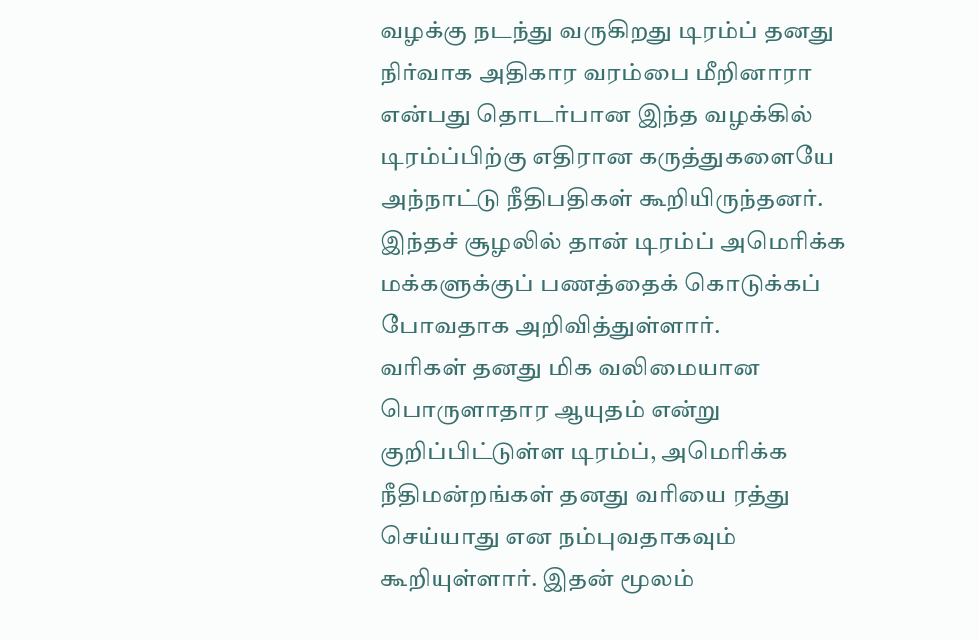வழக்கு நடந்து வருகிறது டிரம்ப் தனது நிர்வாக அதிகார வரம்பை மீறினாரா என்பது தொடர்பான இந்த வழக்கில் டிரம்ப்பிற்கு எதிரான கருத்துகளையே அந்நாட்டு நீதிபதிகள் கூறியிருந்தனர். இந்தச் சூழலில் தான் டிரம்ப் அமெரிக்க மக்களுக்குப் பணத்தைக் கொடுக்கப் போவதாக அறிவித்துள்ளார்.
வரிகள் தனது மிக வலிமையான பொருளாதார ஆயுதம் என்று குறிப்பிட்டுள்ள டிரம்ப், அமெரிக்க நீதிமன்றங்கள் தனது வரியை ரத்து செய்யாது என நம்புவதாகவும் கூறியுள்ளார். இதன் மூலம்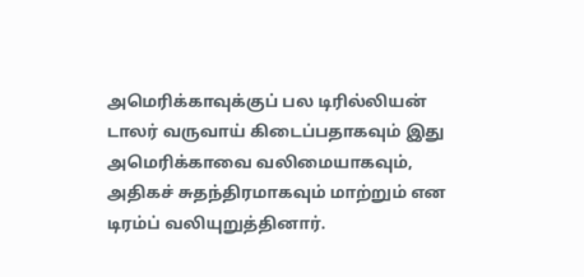அமெரிக்காவுக்குப் பல டிரில்லியன் டாலர் வருவாய் கிடைப்பதாகவும் இது அமெரிக்காவை வலிமையாகவும், அதிகச் சுதந்திரமாகவும் மாற்றும் என டிரம்ப் வலியுறுத்தினார்.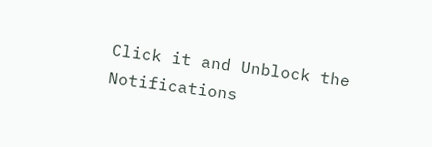Click it and Unblock the Notifications